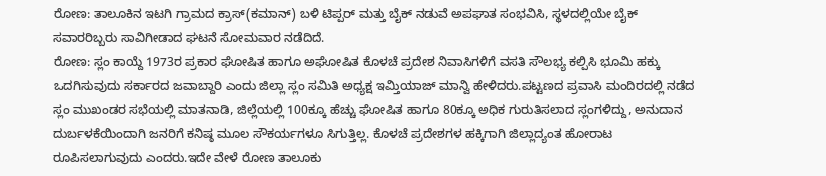ರೋಣ: ತಾಲೂಕಿನ ಇಟಗಿ ಗ್ರಾಮದ ಕ್ರಾಸ್(ಕಮಾನ್) ಬಳಿ ಟಿಪ್ಪರ್ ಮತ್ತು ಬೈಕ್ ನಡುವೆ ಅಪಘಾತ ಸಂಭವಿಸಿ, ಸ್ಥಳದಲ್ಲಿಯೇ ಬೈಕ್ ಸವಾರರಿಬ್ಬರು ಸಾವಿಗೀಡಾದ ಘಟನೆ ಸೋಮವಾರ ನಡೆದಿದೆ.
ರೋಣ: ಸ್ಲಂ ಕಾಯ್ದೆ 1973ರ ಪ್ರಕಾರ ಘೋಷಿತ ಹಾಗೂ ಅಘೋಷಿತ ಕೊಳಚೆ ಪ್ರದೇಶ ನಿವಾಸಿಗಳಿಗೆ ವಸತಿ ಸೌಲಭ್ಯ ಕಲ್ಪಿಸಿ ಭೂಮಿ ಹಕ್ಕು ಒದಗಿಸುವುದು ಸರ್ಕಾರದ ಜವಾಬ್ದಾರಿ ಎಂದು ಜಿಲ್ಲಾ ಸ್ಲಂ ಸಮಿತಿ ಅಧ್ಯಕ್ಷ ಇಮ್ತಿಯಾಜ್ ಮಾನ್ವಿ ಹೇಳಿದರು.ಪಟ್ಟಣದ ಪ್ರವಾಸಿ ಮಂದಿರದಲ್ಲಿ ನಡೆದ ಸ್ಲಂ ಮುಖಂಡರ ಸಭೆಯಲ್ಲಿ ಮಾತನಾಡಿ, ಜಿಲ್ಲೆಯಲ್ಲಿ 100ಕ್ಕೂ ಹೆಚ್ಚು ಘೋಷಿತ ಹಾಗೂ 80ಕ್ಕೂ ಅಧಿಕ ಗುರುತಿಸಲಾದ ಸ್ಲಂಗಳಿದ್ದು, ಅನುದಾನ ದುರ್ಬಳಕೆಯಿಂದಾಗಿ ಜನರಿಗೆ ಕನಿಷ್ಠ ಮೂಲ ಸೌಕರ್ಯಗಳೂ ಸಿಗುತ್ತಿಲ್ಲ. ಕೊಳಚೆ ಪ್ರದೇಶಗಳ ಹಕ್ಕಿಗಾಗಿ ಜಿಲ್ಲಾದ್ಯಂತ ಹೋರಾಟ ರೂಪಿಸಲಾಗುವುದು ಎಂದರು.ಇದೇ ವೇಳೆ ರೋಣ ತಾಲೂಕು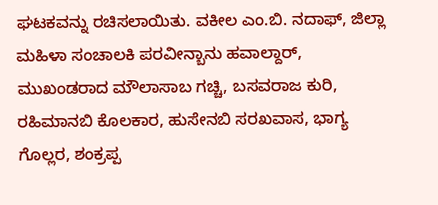ಘಟಕವನ್ನು ರಚಿಸಲಾಯಿತು. ವಕೀಲ ಎಂ.ಬಿ. ನದಾಫ್, ಜಿಲ್ಲಾ ಮಹಿಳಾ ಸಂಚಾಲಕಿ ಪರವೀನ್ಬಾನು ಹವಾಲ್ದಾರ್, ಮುಖಂಡರಾದ ಮೌಲಾಸಾಬ ಗಚ್ಚಿ, ಬಸವರಾಜ ಕುರಿ, ರಹಿಮಾನಬಿ ಕೊಲಕಾರ, ಹುಸೇನಬಿ ಸರಖವಾಸ, ಭಾಗ್ಯ ಗೊಲ್ಲರ, ಶಂಕ್ರಪ್ಪ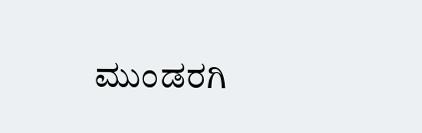ಮುಂಡರಗಿ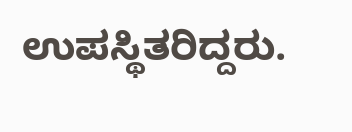ಉಪಸ್ಥಿತರಿದ್ದರು.